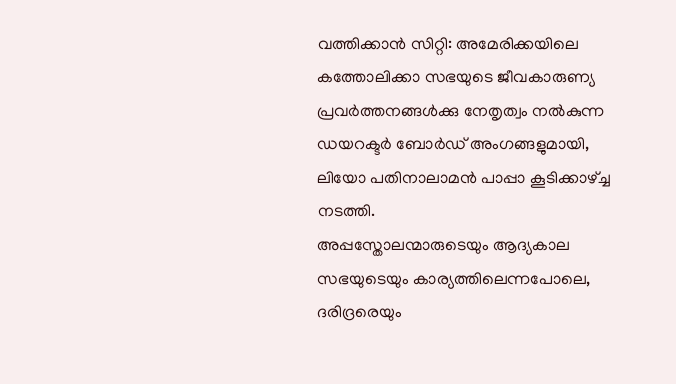വത്തിക്കാൻ സിറ്റി: അമേരിക്കയിലെ കത്തോലിക്കാ സഭയുടെ ജീവകാരുണ്യ പ്രവർത്തനങ്ങൾക്കു നേതൃത്വം നൽകുന്ന ഡയറക്ടർ ബോർഡ് അംഗങ്ങളുമായി, ലിയോ പതിനാലാമൻ പാപ്പാ കൂടിക്കാഴ്ച്ച നടത്തി.
അപ്പസ്തോലന്മാരുടെയും ആദ്യകാല സഭയുടെയും കാര്യത്തിലെന്നപോലെ, ദരിദ്രരെയും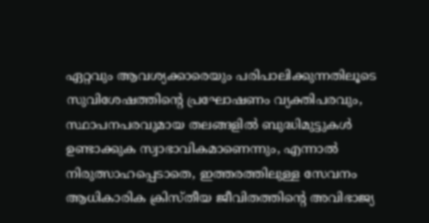ഏറ്റവും ആവശ്യക്കാരെയും പരിപാലിക്കുന്നതിലൂടെ സുവിശേഷത്തിന്റെ പ്രഘോഷണം വ്യക്തിപരവും, സ്ഥാപനപരവുമായ തലങ്ങളിൽ ബുദ്ധിമുട്ടുകൾ ഉണ്ടാക്കുക സ്വാഭാവികമാണെന്നും, എന്നാൽ നിരുത്സാഹപ്പെടാതെ, ഇത്തരത്തിലുള്ള സേവനം ആധികാരിക ക്രിസ്തീയ ജീവിതത്തിന്റെ അവിഭാജ്യ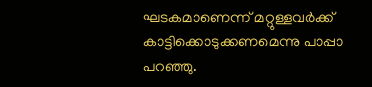ഘടകമാണെന്ന് മറ്റുള്ളവർക്ക് കാട്ടിക്കൊടുക്കണമെന്നു പാപ്പാ പറഞ്ഞു.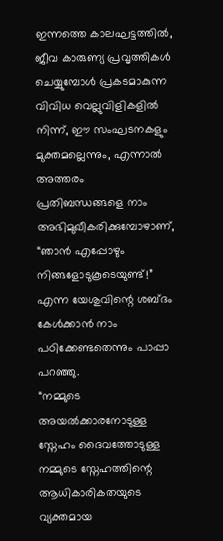ഇന്നത്തെ കാലഘട്ടത്തിൽ, ജീവ കാരുണ്യ പ്രവൃത്തികൾ ചെയ്യുമ്പോൾ പ്രകടമാകുന്ന വിവിധ വെല്ലുവിളികളിൽ നിന്ന്, ഈ സംഘടനകളും മുക്തമല്ലെന്നും, എന്നാൽ അത്തരം പ്രതിബന്ധങ്ങളെ നാം അഭിമുഖീകരിക്കുമ്പോഴാണ്, “ഞാൻ എപ്പോഴും നിങ്ങളോടുകൂടെയുണ്ട്!” എന്ന യേശുവിന്റെ ശബ്ദം കേൾക്കാൻ നാം പഠിക്കേണ്ടതെന്നും പാപ്പാ പറഞ്ഞു.
“നമ്മുടെ അയൽക്കാരനോടുള്ള സ്നേഹം ദൈവത്തോടുള്ള നമ്മുടെ സ്നേഹത്തിന്റെ ആധികാരികതയുടെ വ്യക്തമായ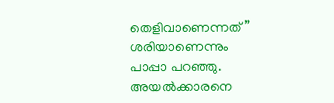തെളിവാണെന്നത്” ശരിയാണെന്നും പാപ്പാ പറഞ്ഞു. അയൽക്കാരനെ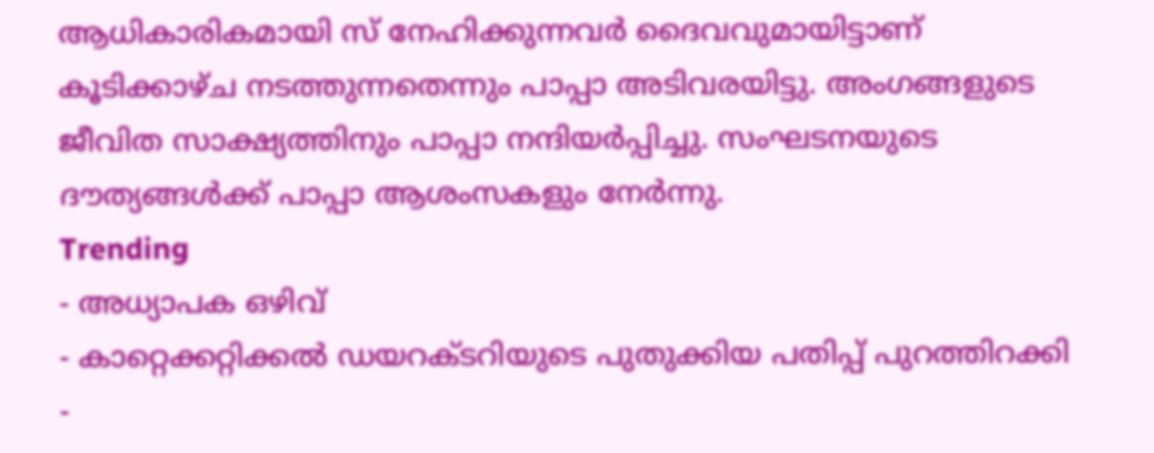ആധികാരികമായി സ് നേഹിക്കുന്നവർ ദൈവവുമായിട്ടാണ് കൂടിക്കാഴ്ച നടത്തുന്നതെന്നും പാപ്പാ അടിവരയിട്ടു. അംഗങ്ങളുടെ ജീവിത സാക്ഷ്യത്തിനും പാപ്പാ നന്ദിയർപ്പിച്ചു. സംഘടനയുടെ ദൗത്യങ്ങൾക്ക് പാപ്പാ ആശംസകളും നേർന്നു.
Trending
- അധ്യാപക ഒഴിവ്
- കാറ്റെക്കറ്റിക്കൽ ഡയറക്ടറിയുടെ പുതുക്കിയ പതിപ്പ് പുറത്തിറക്കി
-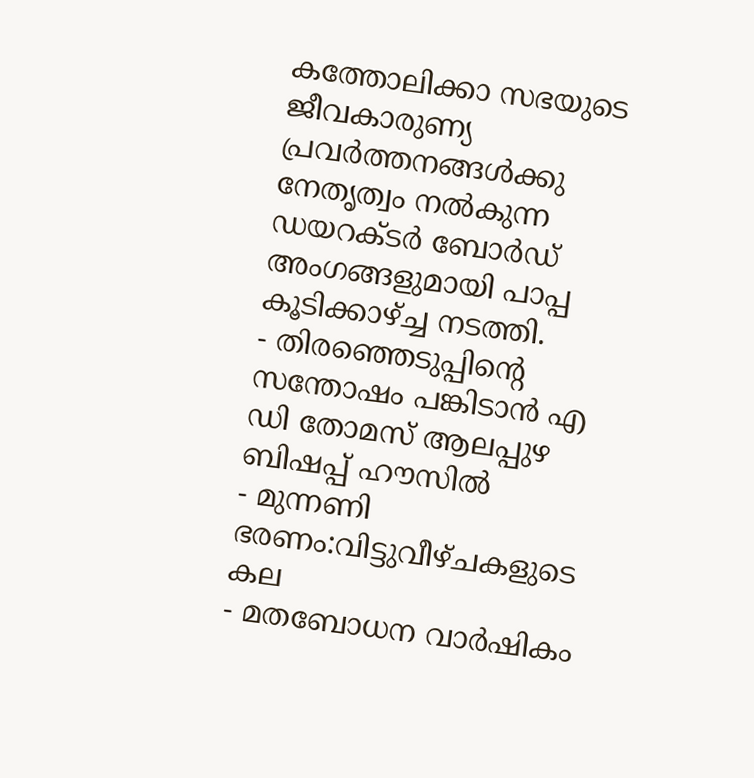കത്തോലിക്കാ സഭയുടെ ജീവകാരുണ്യ പ്രവർത്തനങ്ങൾക്കു നേതൃത്വം നൽകുന്ന ഡയറക്ടർ ബോർഡ് അംഗങ്ങളുമായി പാപ്പ കൂടിക്കാഴ്ച്ച നടത്തി.
- തിരഞ്ഞെടുപ്പിന്റെ സന്തോഷം പങ്കിടാൻ എ ഡി തോമസ് ആലപ്പുഴ ബിഷപ്പ് ഹൗസിൽ
- മുന്നണി ഭരണം:വിട്ടുവീഴ്ചകളുടെ കല
- മതബോധന വാർഷികം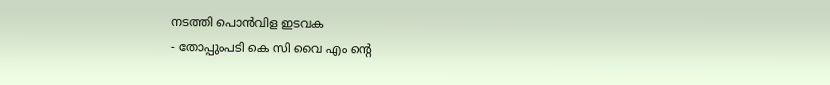നടത്തി പൊൻവിള ഇടവക
- തോപ്പുംപടി കെ സി വൈ എം ന്റെ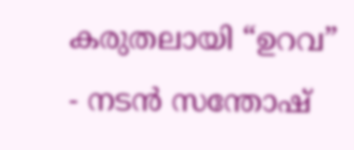കരുതലായി “ഉറവ”
- നടൻ സന്തോഷ്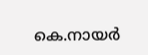കെ.നായർ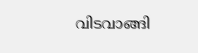വിടവാങ്ങി